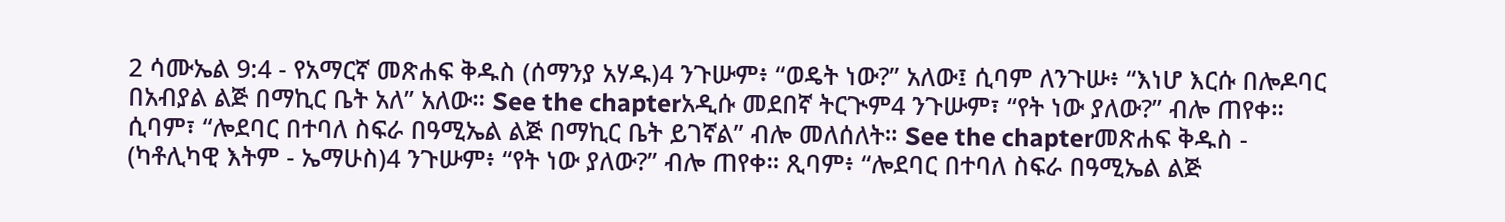2 ሳሙኤል 9:4 - የአማርኛ መጽሐፍ ቅዱስ (ሰማንያ አሃዱ)4 ንጉሡም፥ “ወዴት ነው?” አለው፤ ሲባም ለንጉሡ፥ “እነሆ እርሱ በሎዶባር በአብያል ልጅ በማኪር ቤት አለ” አለው። See the chapterአዲሱ መደበኛ ትርጒም4 ንጉሡም፣ “የት ነው ያለው?” ብሎ ጠየቀ። ሲባም፣ “ሎደባር በተባለ ስፍራ በዓሚኤል ልጅ በማኪር ቤት ይገኛል” ብሎ መለሰለት። See the chapterመጽሐፍ ቅዱስ - (ካቶሊካዊ እትም - ኤማሁስ)4 ንጉሡም፥ “የት ነው ያለው?” ብሎ ጠየቀ። ጺባም፥ “ሎደባር በተባለ ስፍራ በዓሚኤል ልጅ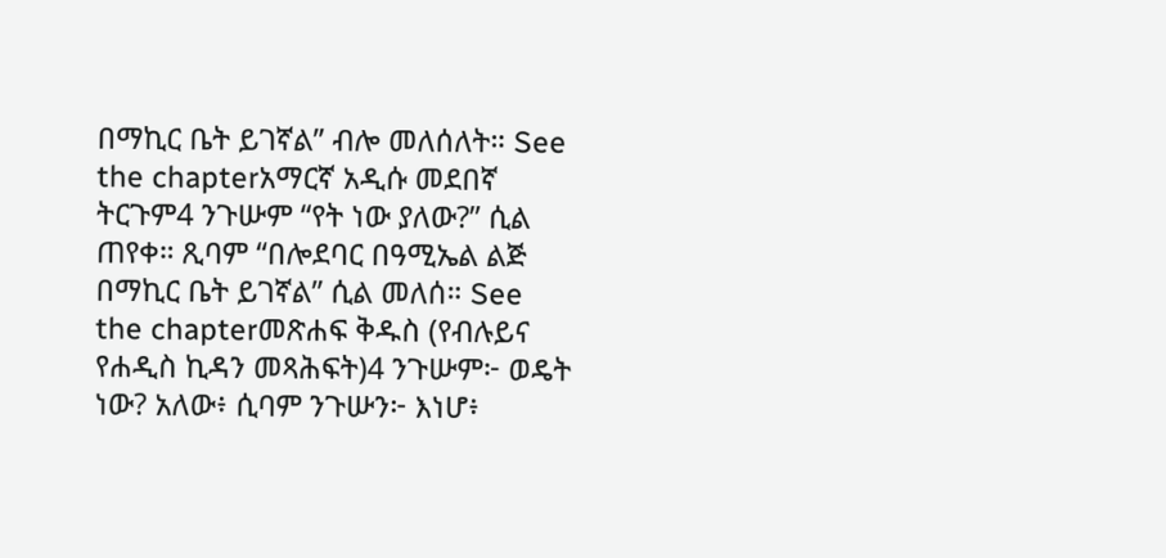በማኪር ቤት ይገኛል” ብሎ መለሰለት። See the chapterአማርኛ አዲሱ መደበኛ ትርጉም4 ንጉሡም “የት ነው ያለው?” ሲል ጠየቀ። ጺባም “በሎደባር በዓሚኤል ልጅ በማኪር ቤት ይገኛል” ሲል መለሰ። See the chapterመጽሐፍ ቅዱስ (የብሉይና የሐዲስ ኪዳን መጻሕፍት)4 ንጉሡም፦ ወዴት ነው? አለው፥ ሲባም ንጉሡን፦ እነሆ፥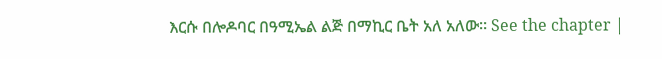እርሱ በሎዶባር በዓሚኤል ልጅ በማኪር ቤት አለ አለው። See the chapter |